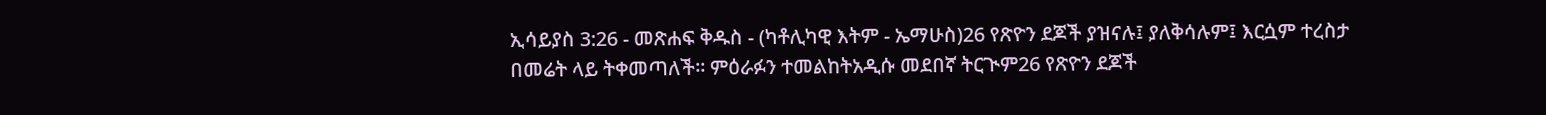ኢሳይያስ 3:26 - መጽሐፍ ቅዱስ - (ካቶሊካዊ እትም - ኤማሁስ)26 የጽዮን ደጆች ያዝናሉ፤ ያለቅሳሉም፤ እርሷም ተረስታ በመሬት ላይ ትቀመጣለች። ምዕራፉን ተመልከትአዲሱ መደበኛ ትርጒም26 የጽዮን ደጆች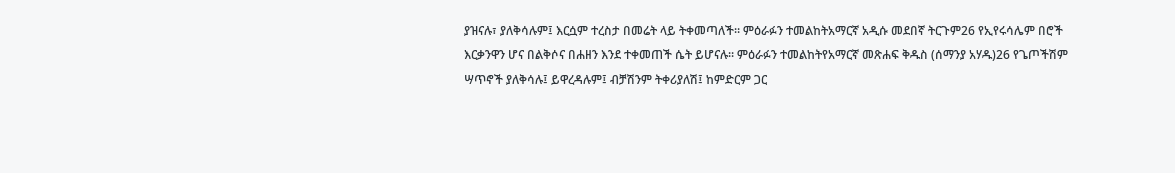ያዝናሉ፣ ያለቅሳሉም፤ እርሷም ተረስታ በመሬት ላይ ትቀመጣለች። ምዕራፉን ተመልከትአማርኛ አዲሱ መደበኛ ትርጉም26 የኢየሩሳሌም በሮች እርቃንዋን ሆና በልቅሶና በሐዘን እንደ ተቀመጠች ሴት ይሆናሉ። ምዕራፉን ተመልከትየአማርኛ መጽሐፍ ቅዱስ (ሰማንያ አሃዱ)26 የጌጦችሽም ሣጥኖች ያለቅሳሉ፤ ይዋረዳሉም፤ ብቻሽንም ትቀሪያለሽ፤ ከምድርም ጋር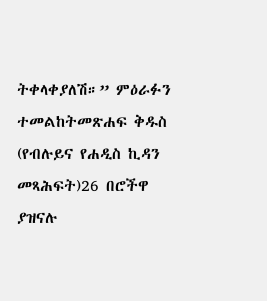ትቀላቀያለሽ።” ምዕራፉን ተመልከትመጽሐፍ ቅዱስ (የብሉይና የሐዲስ ኪዳን መጻሕፍት)26 በሮችዋ ያዝናሉ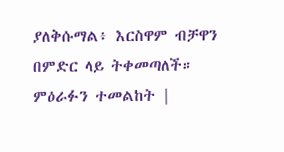ያለቅሱማል፥ እርስዋም ብቻዋን በምድር ላይ ትቀመጣለች። ምዕራፉን ተመልከት |